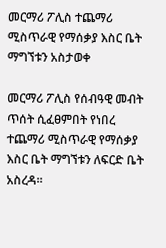መርማሪ ፖሊስ ተጨማሪ ሚስጥራዊ የማሰቃያ እስር ቤት ማግኘቱን አስታወቀ

መርማሪ ፖሊስ የሰብዓዊ መብት ጥሰት ሲፈፀምበት የነበረ ተጨማሪ ሚስጥራዊ የማሰቃያ እስር ቤት ማግኘቱን ለፍርድ ቤት አስረዳ።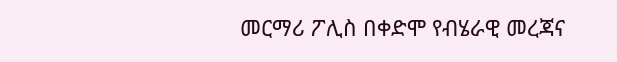መርማሪ ፖሊስ በቀድሞ የብሄራዊ መረጃና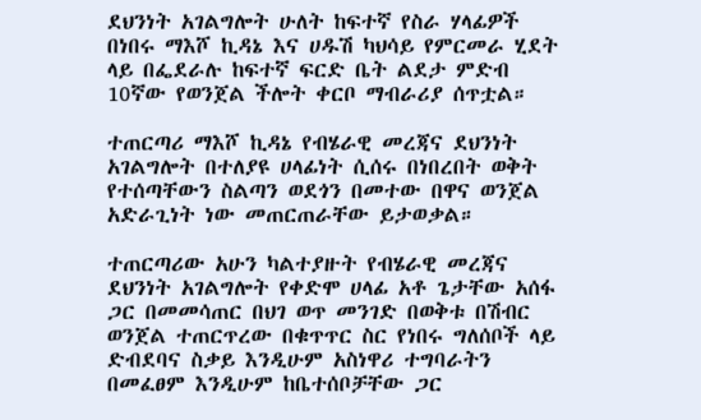ደህንነት አገልግሎት ሁለት ከፍተኛ የስራ ሃላፊዎች በነበሩ ማእሾ ኪዳኔ እና ሀዱሽ ካህሳይ የምርመራ ሂደት ላይ በፌደራሉ ከፍተኛ ፍርድ ቤት ልደታ ምድብ 10ኛው የወንጀል ችሎት ቀርቦ ማብራሪያ ሰጥቷል።

ተጠርጣሪ ማእሾ ኪዳኔ የብሄራዊ መረጃና ደህንነት አገልግሎት በተለያዩ ሀላፊነት ሲሰሩ በነበረበት ወቅት የተሰጣቸውን ስልጣን ወደጎን በመተው በዋና ወንጀል አድራጊነት ነው መጠርጠራቸው ይታወቃል።

ተጠርጣሪው አሁን ካልተያዙት የብሄራዊ መረጃና ደህንነት አገልግሎት የቀድሞ ሀላፊ አቶ ጌታቸው አሰፋ ጋር በመመሳጠር በህገ ወጥ መንገድ በወቅቱ በሽብር ወንጀል ተጠርጥረው በቁጥጥር ስር የነበሩ ግለሰቦች ላይ ድብደባና ስቃይ እንዲሁም አስነዋሪ ተግባራትን በመፈፀም እንዲሁም ከቤተሰቦቻቸው ጋር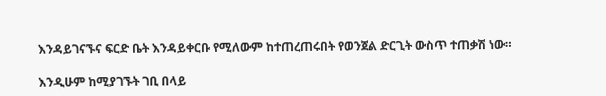እንዳይገናኙና ፍርድ ቤት እንዳይቀርቡ የሚለውም ከተጠረጠሩበት የወንጀል ድርጊት ውስጥ ተጠቃሽ ነው።

እንዲሁም ከሚያገኙት ገቢ በላይ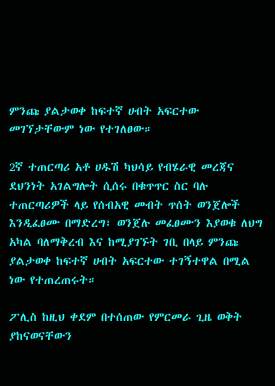ምንጩ ያልታወቀ ከፍተኛ ሀብት አፍርተው መገኘታቸውም ነው የተገለፀው።

2ኛ ተጠርጣሪ አቶ ሀዱሽ ካህሳይ የብሄራዊ መረጃና ደህንነት አገልግሎት ሲሰሩ በቁጥጥር ስር ባሉ ተጠርጣሪዎች ላይ የሰብአዊ መብት ጥሰት ወንጀሎች እንዲፈፀሙ በማድረግ፣ ወንጀሉ መፈፀሙን እያወቁ ለህግ አካል ባለማቅረብ እና ከሚያገኙት ገቢ በላይ ምንጩ ያልታወቀ ከፍተኛ ሀብት አፍርተው ተገኝተዋል በሚል ነው የተጠረጠሩት።

ፖሊስ ከዚህ ቀደም በተሰጠው የምርመራ ጊዜ ወቅት ያከናወናቸውን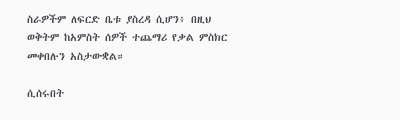ስራዎችም ለፍርድ ቤቱ ያስረዳ ሲሆን፥ በዚህ ወቅትም ከአምስት ሰዎች ተጨማሪ የቃል ምስክር መቀበሉን አስታውቋል።

ሲሰሩበት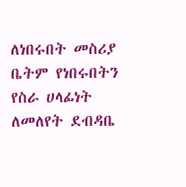ለነበሩበት መስሪያ ቤትም የነበሩበትን የስራ ሀላፊነት ለመለየት ደብዳቤ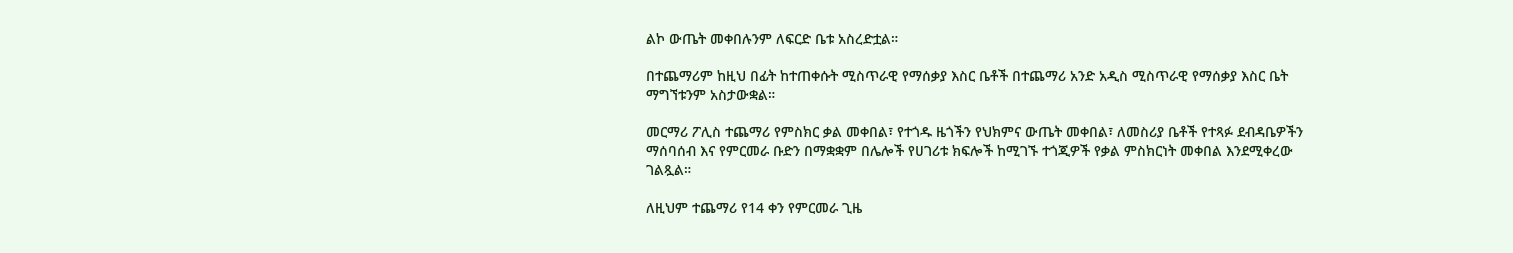ልኮ ውጤት መቀበሉንም ለፍርድ ቤቱ አስረድቷል።

በተጨማሪም ከዚህ በፊት ከተጠቀሱት ሚስጥራዊ የማሰቃያ እስር ቤቶች በተጨማሪ አንድ አዲስ ሚስጥራዊ የማሰቃያ እስር ቤት ማግኘቱንም አስታውቋል።

መርማሪ ፖሊስ ተጨማሪ የምስክር ቃል መቀበል፣ የተጎዱ ዜጎችን የህክምና ውጤት መቀበል፣ ለመስሪያ ቤቶች የተጻፉ ደብዳቤዎችን ማሰባሰብ እና የምርመራ ቡድን በማቋቋም በሌሎች የሀገሪቱ ክፍሎች ከሚገኙ ተጎጂዎች የቃል ምስክርነት መቀበል እንደሚቀረው ገልጿል።

ለዚህም ተጨማሪ የ14 ቀን የምርመራ ጊዜ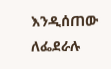እንዲሰጠው ለፌደራሉ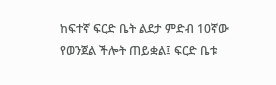ከፍተኛ ፍርድ ቤት ልደታ ምድብ 10ኛው የወንጀል ችሎት ጠይቋል፤ ፍርድ ቤቱ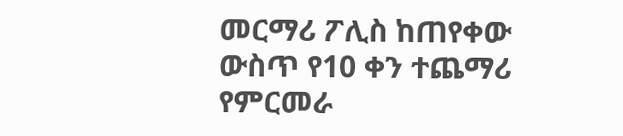መርማሪ ፖሊስ ከጠየቀው ውስጥ የ10 ቀን ተጨማሪ የምርመራ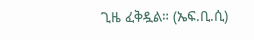ጊዜ ፈቅዷል። (ኤፍ.ቢ.ሲ)